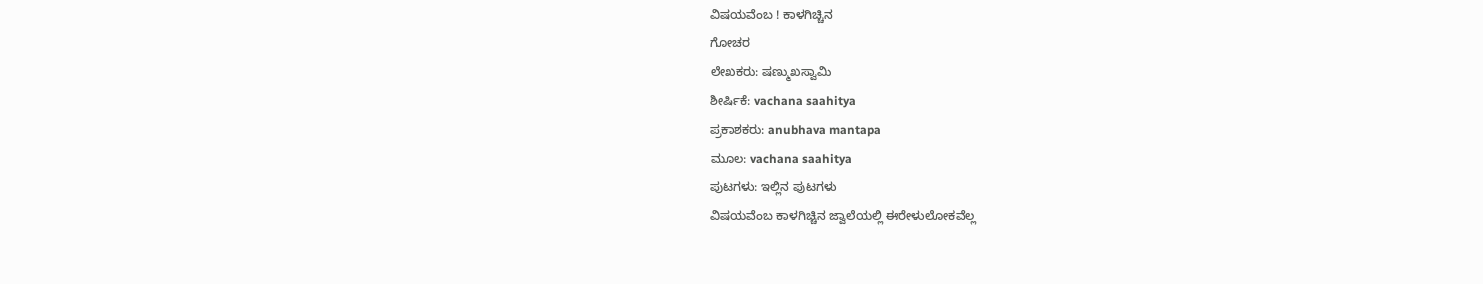ವಿಷಯವೆಂಬ ! ಕಾಳಗಿಚ್ಚಿನ
ಗೋಚರ
ಲೇಖಕರು: ಷಣ್ಮುಖಸ್ವಾಮಿ
ಶೀರ್ಷಿಕೆ: vachana saahitya
ಪ್ರಕಾಶಕರು: anubhava mantapa
ಮೂಲ: vachana saahitya
ಪುಟಗಳು: ಇಲ್ಲಿನ ಪುಟಗಳು
ವಿಷಯವೆಂಬ ಕಾಳಗಿಚ್ಚಿನ ಜ್ವಾಲೆಯಲ್ಲಿ ಈರೇಳುಲೋಕವೆಲ್ಲ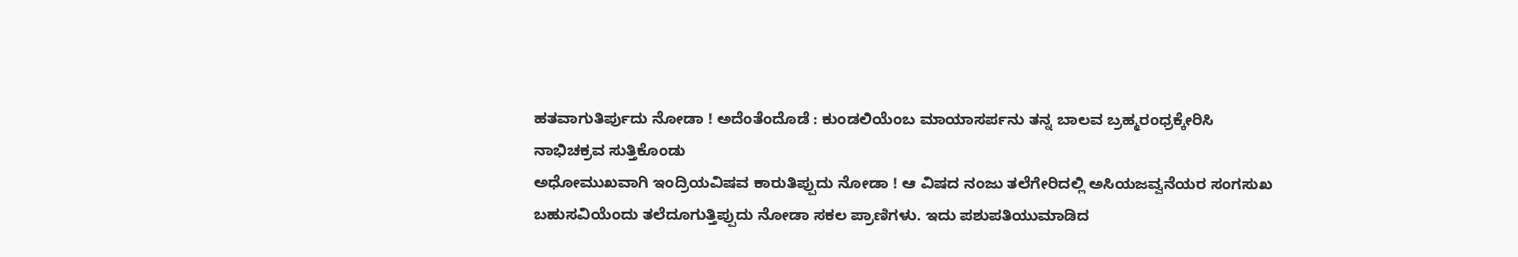ಹತವಾಗುತಿರ್ಪುದು ನೋಡಾ ! ಅದೆಂತೆಂದೊಡೆ : ಕುಂಡಲಿಯೆಂಬ ಮಾಯಾಸರ್ಪನು ತನ್ನ ಬಾಲವ ಬ್ರಹ್ಮರಂಧ್ರಕ್ಕೇರಿಸಿ
ನಾಭಿಚಕ್ರವ ಸುತ್ತಿಕೊಂಡು
ಅಧೋಮುಖವಾಗಿ ಇಂದ್ರಿಯವಿಷವ ಕಾರುತಿಪ್ಪುದು ನೋಡಾ ! ಆ ವಿಷದ ನಂಜು ತಲೆಗೇರಿದಲ್ಲಿ ಅಸಿಯಜವ್ವನೆಯರ ಸಂಗಸುಖ ಬಹುಸವಿಯೆಂದು ತಲೆದೂಗುತ್ತಿಪ್ಪುದು ನೋಡಾ ಸಕಲ ಪ್ರಾಣಿಗಳು. ಇದು ಪಶುಪತಿಯುಮಾಡಿದ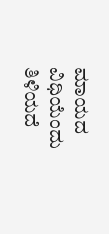ಮಾಯದ ವಿಧಿಯೆಂದು ತಿಳಿಯದೆ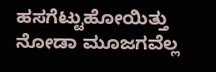ಹಸಗೆಟ್ಟುಹೋಯಿತ್ತು ನೋಡಾ ಮೂಜಗವೆಲ್ಲ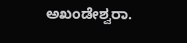ಅಖಂಡೇಶ್ವರಾ.